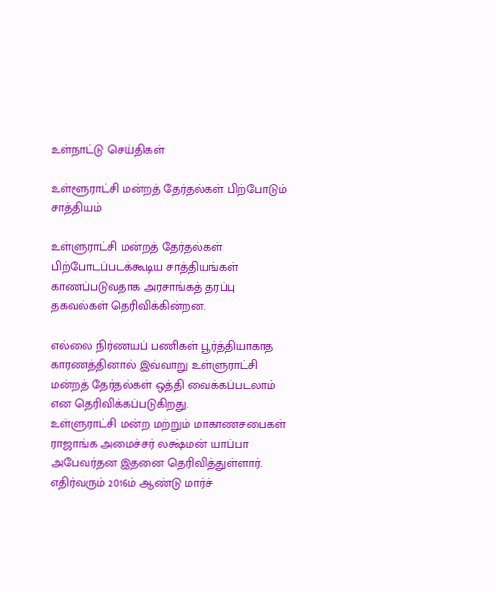உள்நாட்டு செய்திகள்

உள்ளூராட்சி மன்றத் தேர்தல்கள் பிற்போடும் சாத்தியம்

உள்ளுராட்சி மன்றத் தேர்தல்கள் பிற்போடப்படக்கூடிய சாத்தியங்கள் காணப்படுவதாக அரசாங்கத் தரப்பு தகவல்கள் தெரிவிக்கின்றன.

எல்லை நிர்ணயப் பணிகள் பூர்த்தியாகாத காரணத்தினால் இவ்வாறு உள்ளுராட்சி மன்றத் தேர்தல்கள் ஒத்தி வைக்கப்படலாம் என தெரிவிக்கப்படுகிறது.
உள்ளுராட்சி மன்ற மற்றும் மாகாணசபைகள் ராஜாங்க அமைச்சர் லக்ஷ்மன் யாப்பா அபேவர்தன இதனை தெரிவித்துள்ளார்.
எதிர்வரும் 2016ம் ஆண்டு மார்ச்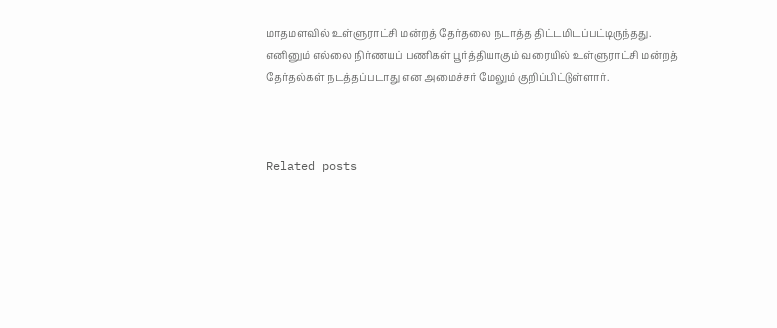மாதமளவில் உள்ளுராட்சி மன்றத் தேர்தலை நடாத்த திட்டமிடப்பட்டிருந்தது.
எனினும் எல்லை நிர்ணயப் பணிகள் பூர்த்தியாகும் வரையில் உள்ளுராட்சி மன்றத் தேர்தல்கள் நடத்தப்படாது என அமைச்சர் மேலும் குறிப்பிட்டுள்ளார்.



Related posts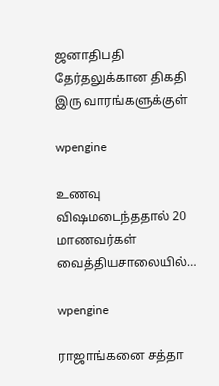ஜனாதிபதி தேர்தலுக்கான திகதி இரு வாரங்களுக்குள்

wpengine

உணவு விஷமடைந்ததால் 20 மாணவர்கள் வைத்தியசாலையில்…

wpengine

ராஜாங்கனை சத்தா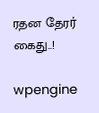ரதன தேரர் கைது..!

wpengine